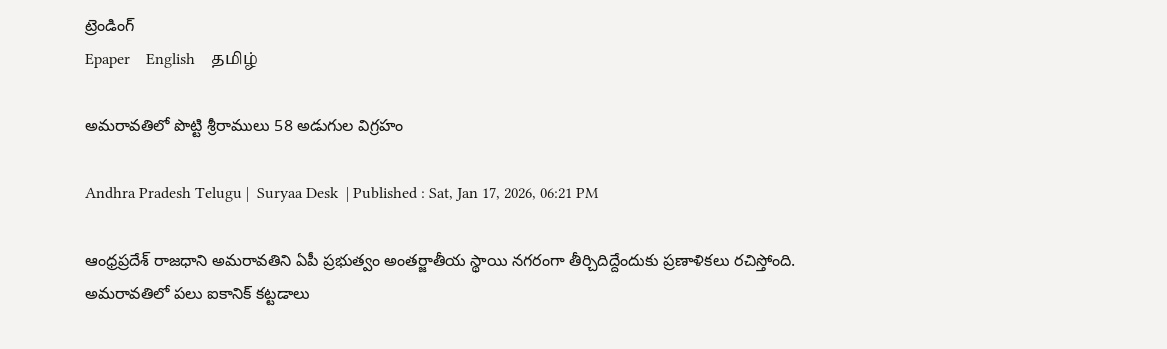ట్రెండింగ్
Epaper    English    தமிழ்

అమరావతిలో పొట్టి శ్రీరాములు 58 అడుగుల విగ్రహం

Andhra Pradesh Telugu |  Suryaa Desk  | Published : Sat, Jan 17, 2026, 06:21 PM

ఆంధ్రప్రదేశ్ రాజధాని అమరావతిని ఏపీ ప్రభుత్వం అంతర్జాతీయ స్థాయి నగరంగా తీర్చిదిద్దేందుకు ప్రణాళికలు రచిస్తోంది. అమరావతిలో పలు ఐకానిక్ కట్టడాలు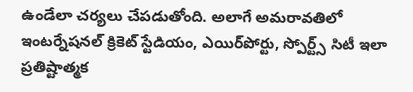ఉండేలా చర్యలు చేపడుతోంది. అలాగే అమరావతిలో ఇంటర్నేషనల్ క్రికెట్ స్టేడియం, ఎయిర్‌పోర్టు, స్పోర్ట్స్ సిటీ ఇలా ప్రతిష్టాత్మక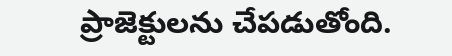ప్రాజెక్టులను చేపడుతోంది.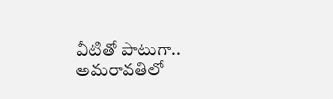వీటితో పాటుగా.. అమరావతిలో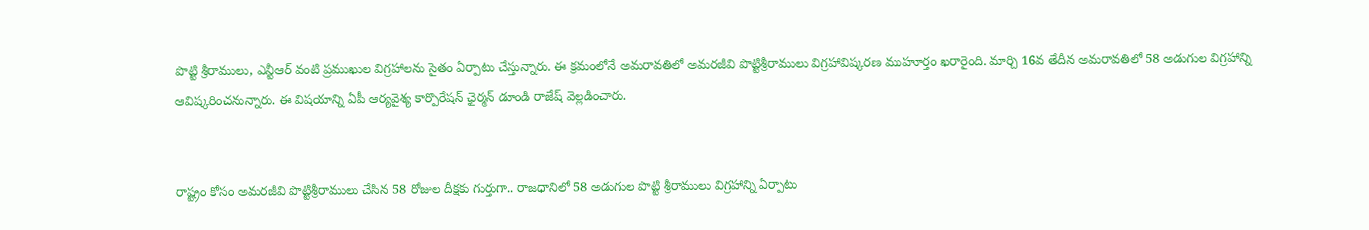పొట్టి శ్రీరాములు, ఎన్టీఆర్ వంటి ప్రముఖుల విగ్రహాలను సైతం ఏర్పాటు చేస్తున్నారు. ఈ క్రమంలోనే అమరావతిలో అమరజీవి పొట్టిశ్రీరాములు విగ్రహావిష్కరణ ముహూర్తం ఖరారైంది. మార్చి 16వ తేదీన అమరావతిలో 58 అడుగుల విగ్రహాన్ని ఆవిష్కరించనున్నారు. ఈ విషయాన్ని ఏపీ ఆర్యవైశ్య కార్పొరేషన్ ఛైర్మన్ డూండి రాజేష్ వెల్లడించారు.


రాష్ట్రం కోసం అమరజీవి పొట్టిశ్రీరాములు చేసిన 58 రోజుల దీక్షకు గుర్తుగా.. రాజధానిలో 58 అడుగుల పొట్టి శ్రీరాములు విగ్రహాన్ని ఏర్పాటు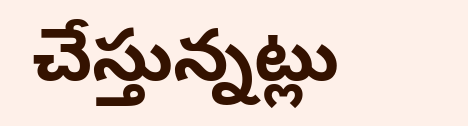చేస్తున్నట్లు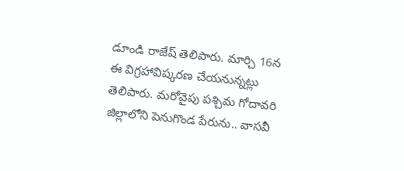డూండి రాజేష్ తెలిపారు. మార్చి 16న ఈ విగ్రహావిష్కరణ చేయనున్నట్లు తెలిపారు. మరోవైపు పశ్చిమ గోదావరి జిల్లాలోని పెనుగొండ పేరును.. వాసవీ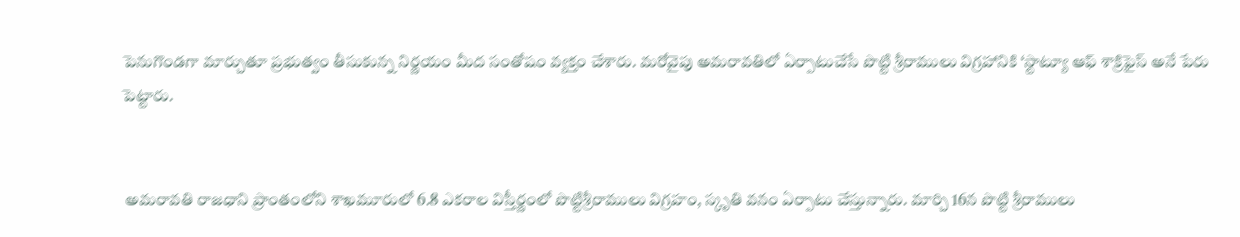పెనుగొండగా మార్చుతూ ప్రభుత్వం తీసుకున్న నిర్ణయం మీద సంతోషం వ్యక్తం చేశారు. మరోవైపు అమరావతిలో ఏర్పాటుచేసే పొట్టి శ్రీరాములు విగ్రహానికి ‘స్టాట్యూ ఆఫ్‌ శాక్రిఫైస్‌ అనే పేరు పెట్టారు.


 అమరావతి రాజధాని ప్రాంతంలోని శాఖమూరులో 6.8 ఎకరాల విస్తీర్ణంలో పొట్టిశ్రీరాములు విగ్రహం, స్కృతి వనం ఏర్పాటు చేస్తున్నారు. మార్చి 16న పొట్టి శ్రీరాములు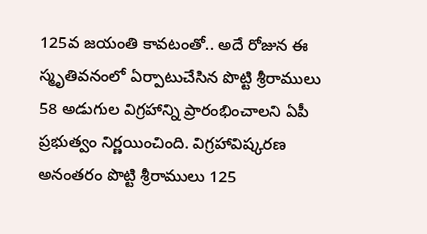125వ జయంతి కావటంతో.. అదే రోజున ఈ స్మృతివనంలో ఏర్పాటుచేసిన పొట్టి శ్రీరాములు 58 అడుగుల విగ్రహాన్ని ప్రారంభించాలని ఏపీ ప్రభుత్వం నిర్ణయించింది. విగ్రహావిష్కరణ అనంతరం పొట్టి శ్రీరాములు 125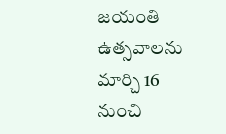జయంతి ఉత్సవాలను మార్చి 16 నుంచి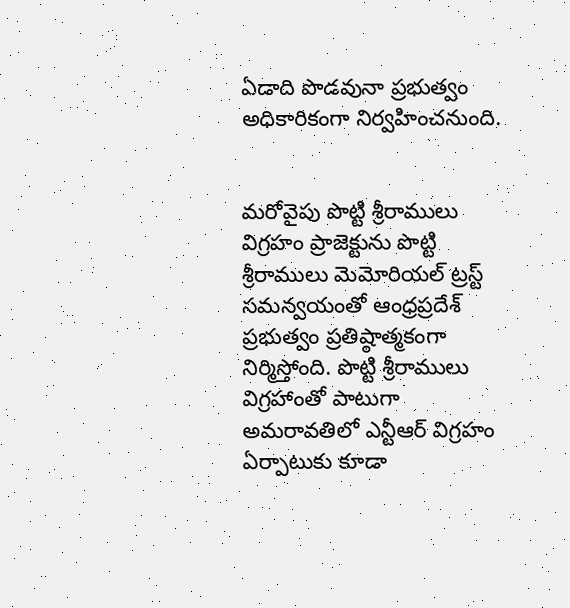ఏడాది పొడవునా ప్రభుత్వం అధికారికంగా నిర్వహించనుంది.


మరోవైపు పొట్టి శ్రీరాములు విగ్రహం ప్రాజెక్టును పొట్టి శ్రీరాములు మెమోరియల్ ట్రస్ట్ సమన్వయంతో ఆంధ్రప్రదేశ్ ప్రభుత్వం ప్రతిష్ఠాత్మకంగా నిర్మిస్తోంది. పొట్టి శ్రీరాములు విగ్రహాంతో పాటుగా అమరావతిలో ఎన్టీఆర్ విగ్రహం ఏర్పాటుకు కూడా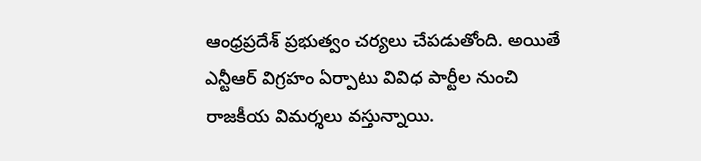ఆంధ్రప్రదేశ్ ప్రభుత్వం చర్యలు చేపడుతోంది. అయితే ఎన్టీఆర్ విగ్రహం ఏర్పాటు వివిధ పార్టీల నుంచి రాజకీయ విమర్శలు వస్తున్నాయి.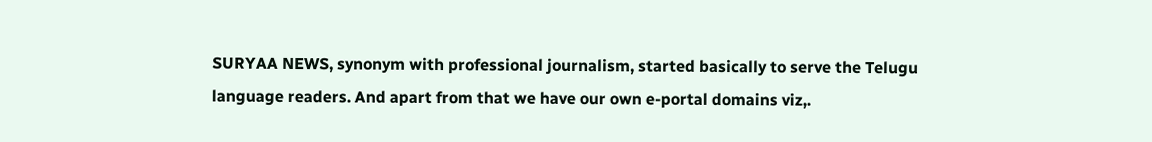SURYAA NEWS, synonym with professional journalism, started basically to serve the Telugu language readers. And apart from that we have our own e-portal domains viz,.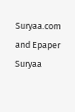Suryaa.com and Epaper Suryaa